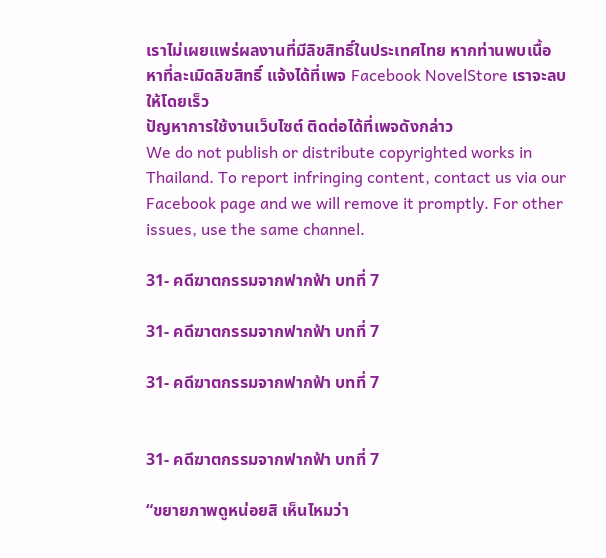เราไม่เผยแพร่ผลงานที่มีลิขสิทธิ์ในประเทศไทย หากท่านพบเนื้อหาที่ละเมิดลิขสิทธิ์ แจ้งได้ที่เพจ Facebook NovelStore เราจะลบให้โดยเร็ว
ปัญหาการใช้งานเว็บไซต์ ติดต่อได้ที่เพจดังกล่าว
We do not publish or distribute copyrighted works in Thailand. To report infringing content, contact us via our Facebook page and we will remove it promptly. For other issues, use the same channel.

31- คดีฆาตกรรมจากฟากฟ้า บทที่ 7

31- คดีฆาตกรรมจากฟากฟ้า บทที่ 7

31- คดีฆาตกรรมจากฟากฟ้า บทที่ 7


31- คดีฆาตกรรมจากฟากฟ้า บทที่ 7

“ขยายภาพดูหน่อยสิ เห็นไหมว่า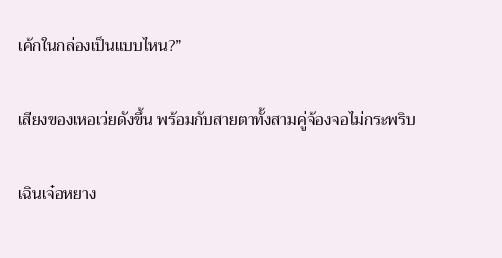เค้กในกล่องเป็นแบบไหน?”

เสียงของเหอเว่ยดังขึ้น พร้อมกับสายตาทั้งสามคู่จ้องจอไม่กระพริบ

เฉินเจ๋อหยาง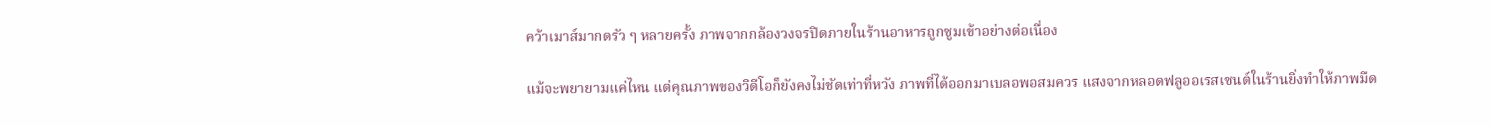คว้าเมาส์มากดรัว ๆ หลายครั้ง ภาพจากกล้องวงจรปิดภายในร้านอาหารถูกซูมเข้าอย่างต่อเนื่อง

แม้จะพยายามแค่ไหน แต่คุณภาพของวิดีโอก็ยังคงไม่ชัดเท่าที่หวัง ภาพที่ได้ออกมาเบลอพอสมควร แสงจากหลอดฟลูออเรสเซนต์ในร้านยิ่งทำให้ภาพมืด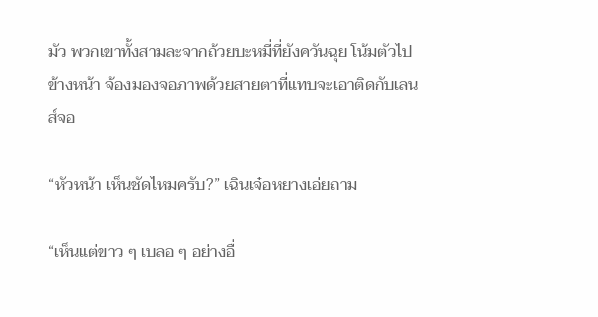มัว พวกเขาทั้งสามละจากถ้วยบะหมี่ที่ยังควันฉุย โน้มตัวไปข้างหน้า จ้องมองจอภาพด้วยสายตาที่แทบจะเอาติดกับเลนส์จอ

“หัวหน้า เห็นชัดไหมครับ?” เฉินเจ๋อหยางเอ่ยถาม

“เห็นแต่ขาว ๆ เบลอ ๆ อย่างอื่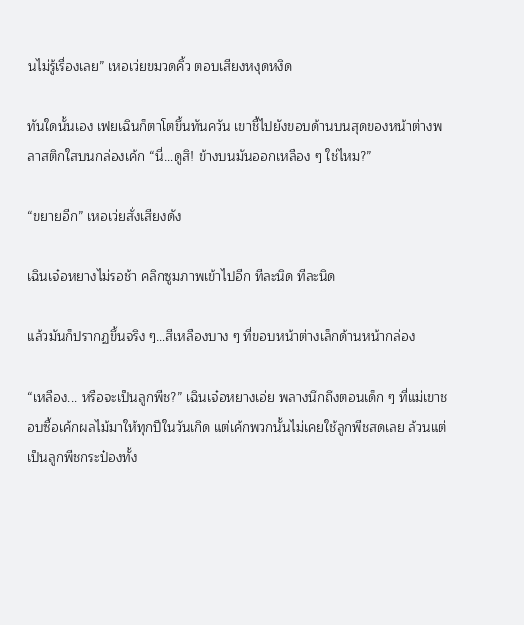นไม่รู้เรื่องเลย” เหอเว่ยขมวดคิ้ว ตอบเสียงหงุดหงิด

ทันใดนั้นเอง เฟยเฉินก็ตาโตขึ้นทันควัน เขาชี้ไปยังขอบด้านบนสุดของหน้าต่างพลาสติกใสบนกล่องเค้ก “นี่…ดูสิ! ข้างบนมันออกเหลือง ๆ ใช่ไหม?”

“ขยายอีก” เหอเว่ยสั่งเสียงดัง

เฉินเจ๋อหยางไม่รอช้า คลิกซูมภาพเข้าไปอีก ทีละนิด ทีละนิด

แล้วมันก็ปรากฏขึ้นจริง ๆ…สีเหลืองบาง ๆ ที่ขอบหน้าต่างเล็กด้านหน้ากล่อง

“เหลือง... หรือจะเป็นลูกพีช?” เฉินเจ๋อหยางเอ่ย พลางนึกถึงตอนเด็ก ๆ ที่แม่เขาชอบซื้อเค้กผลไม้มาให้ทุกปีในวันเกิด แต่เค้กพวกนั้นไม่เคยใช้ลูกพีชสดเลย ล้วนแต่เป็นลูกพีชกระป๋องทั้ง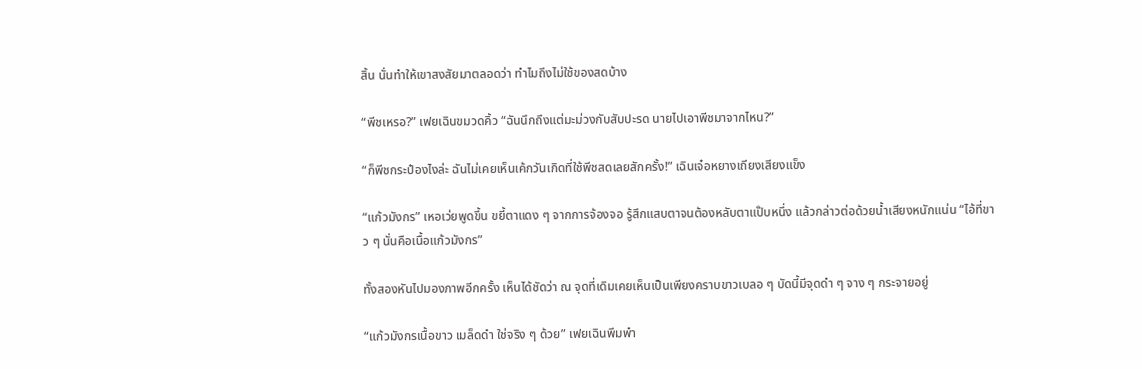สิ้น นั่นทำให้เขาสงสัยมาตลอดว่า ทำไมถึงไม่ใช้ของสดบ้าง

“พีชเหรอ?” เฟยเฉินขมวดคิ้ว “ฉันนึกถึงแต่มะม่วงกับสับปะรด นายไปเอาพีชมาจากไหน?”

“ก็พีชกระป๋องไงล่ะ ฉันไม่เคยเห็นเค้กวันเกิดที่ใช้พีชสดเลยสักครั้ง!” เฉินเจ๋อหยางเถียงเสียงแข็ง

“แก้วมังกร” เหอเว่ยพูดขึ้น ขยี้ตาแดง ๆ จากการจ้องจอ รู้สึกแสบตาจนต้องหลับตาแป๊บหนึ่ง แล้วกล่าวต่อด้วยน้ำเสียงหนักแน่น “ไอ้ที่ขาว ๆ นั่นคือเนื้อแก้วมังกร”

ทั้งสองหันไปมองภาพอีกครั้ง เห็นได้ชัดว่า ณ จุดที่เดิมเคยเห็นเป็นเพียงคราบขาวเบลอ ๆ บัดนี้มีจุดดำ ๆ จาง ๆ กระจายอยู่

“แก้วมังกรเนื้อขาว เมล็ดดำ ใช่จริง ๆ ด้วย” เฟยเฉินพึมพำ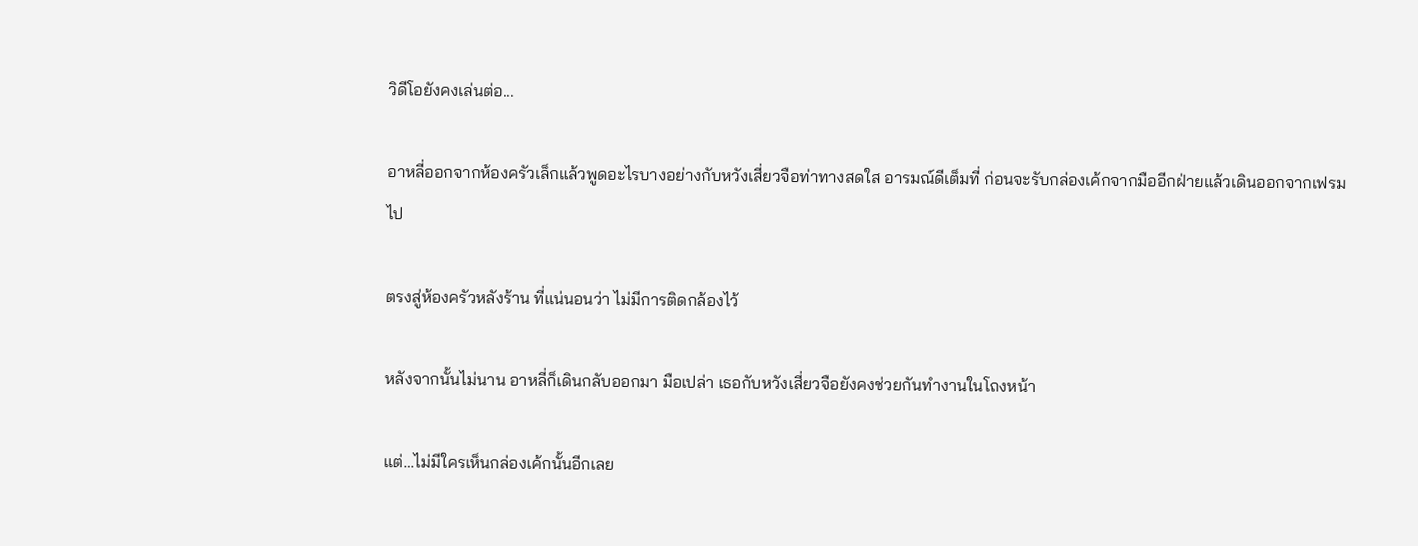วิดีโอยังคงเล่นต่อ...

อาหลี่ออกจากห้องครัวเล็กแล้วพูดอะไรบางอย่างกับหวังเสี่ยวจือท่าทางสดใส อารมณ์ดีเต็มที่ ก่อนจะรับกล่องเค้กจากมืออีกฝ่ายแล้วเดินออกจากเฟรมไป

ตรงสู่ห้องครัวหลังร้าน ที่แน่นอนว่า ไม่มีการติดกล้องไว้

หลังจากนั้นไม่นาน อาหลี่ก็เดินกลับออกมา มือเปล่า เธอกับหวังเสี่ยวจือยังคงช่วยกันทำงานในโถงหน้า

แต่…ไม่มีใครเห็นกล่องเค้กนั้นอีกเลย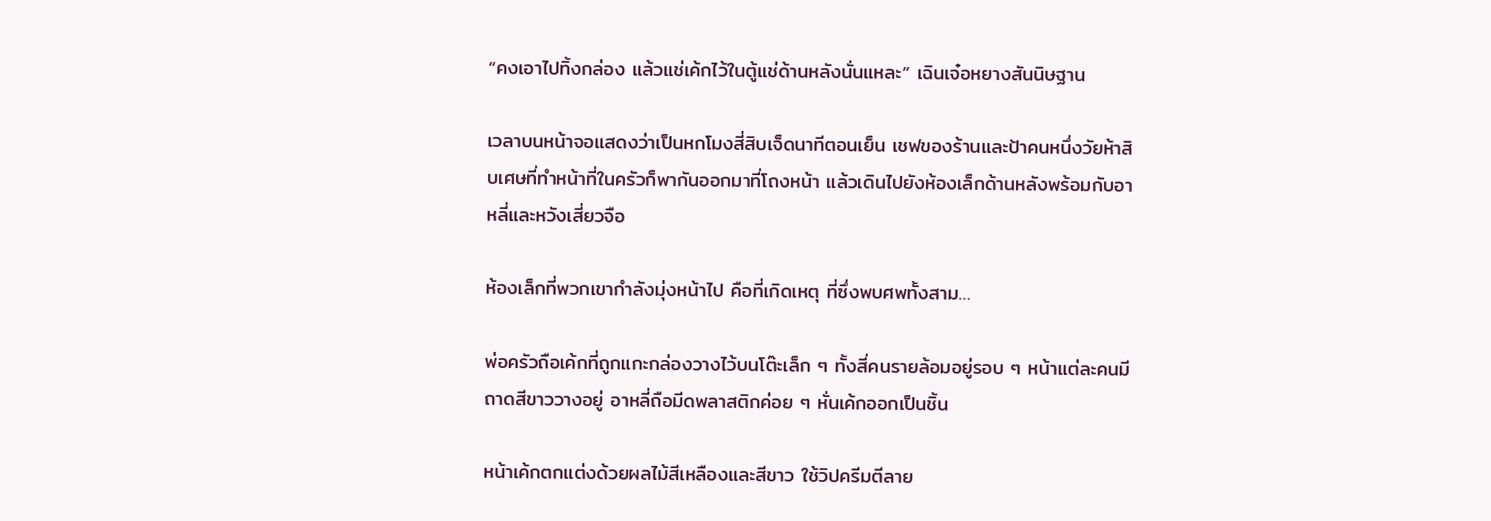“คงเอาไปทิ้งกล่อง แล้วแช่เค้กไว้ในตู้แช่ด้านหลังนั่นแหละ” เฉินเจ๋อหยางสันนิษฐาน

เวลาบนหน้าจอแสดงว่าเป็นหกโมงสี่สิบเจ็ดนาทีตอนเย็น เชฟของร้านและป้าคนหนึ่งวัยห้าสิบเศษที่ทำหน้าที่ในครัวก็พากันออกมาที่โถงหน้า แล้วเดินไปยังห้องเล็กด้านหลังพร้อมกับอาหลี่และหวังเสี่ยวจือ

ห้องเล็กที่พวกเขากำลังมุ่งหน้าไป คือที่เกิดเหตุ ที่ซึ่งพบศพทั้งสาม…

พ่อครัวถือเค้กที่ถูกแกะกล่องวางไว้บนโต๊ะเล็ก ๆ ทั้งสี่คนรายล้อมอยู่รอบ ๆ หน้าแต่ละคนมีถาดสีขาววางอยู่ อาหลี่ถือมีดพลาสติกค่อย ๆ หั่นเค้กออกเป็นชิ้น

หน้าเค้กตกแต่งด้วยผลไม้สีเหลืองและสีขาว ใช้วิปครีมตีลาย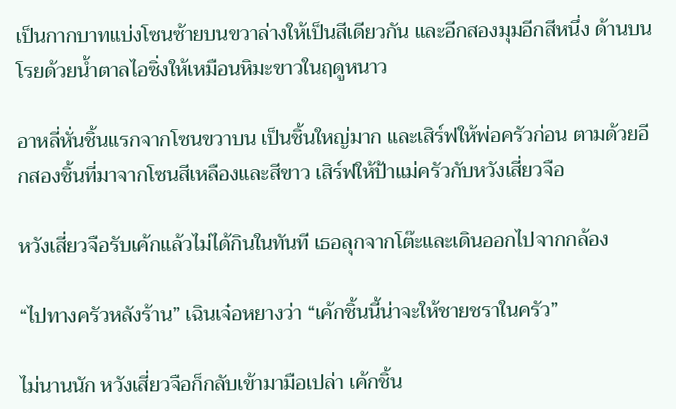เป็นกากบาทแบ่งโซนซ้ายบนขวาล่างให้เป็นสีเดียวกัน และอีกสองมุมอีกสีหนึ่ง ด้านบนโรยด้วยน้ำตาลไอซิ่งให้เหมือนหิมะขาวในฤดูหนาว

อาหลี่หั่นชิ้นแรกจากโซนขวาบน เป็นชิ้นใหญ่มาก และเสิร์ฟให้พ่อครัวก่อน ตามด้วยอีกสองชิ้นที่มาจากโซนสีเหลืองและสีขาว เสิร์ฟให้ป้าแม่ครัวกับหวังเสี่ยวจือ

หวังเสี่ยวจือรับเค้กแล้วไม่ได้กินในทันที เธอลุกจากโต๊ะและเดินออกไปจากกล้อง

“ไปทางครัวหลังร้าน” เฉินเจ๋อหยางว่า “เค้กชิ้นนี้น่าจะให้ชายชราในครัว”

ไม่นานนัก หวังเสี่ยวจือก็กลับเข้ามามือเปล่า เค้กชิ้น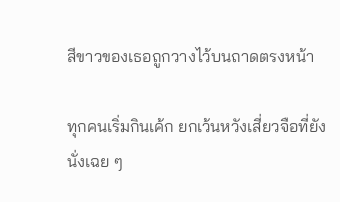สีขาวของเธอถูกวางไว้บนถาดตรงหน้า

ทุกคนเริ่มกินเค้ก ยกเว้นหวังเสี่ยวจือที่ยังนั่งเฉย ๆ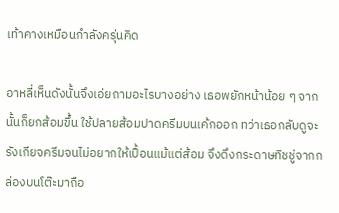เท้าคางเหมือนกำลังครุ่นคิด

อาหลี่เห็นดังนั้นจึงเอ่ยถามอะไรบางอย่าง เธอพยักหน้าน้อย ๆ จากนั้นก็ยกส้อมขึ้น ใช้ปลายส้อมปาดครีมบนเค้กออก ทว่าเธอกลับดูจะรังเกียจครีมจนไม่อยากให้เปื้อนแม้แต่ส้อม จึงดึงกระดาษทิชชู่จากกล่องบนโต๊ะมาถือ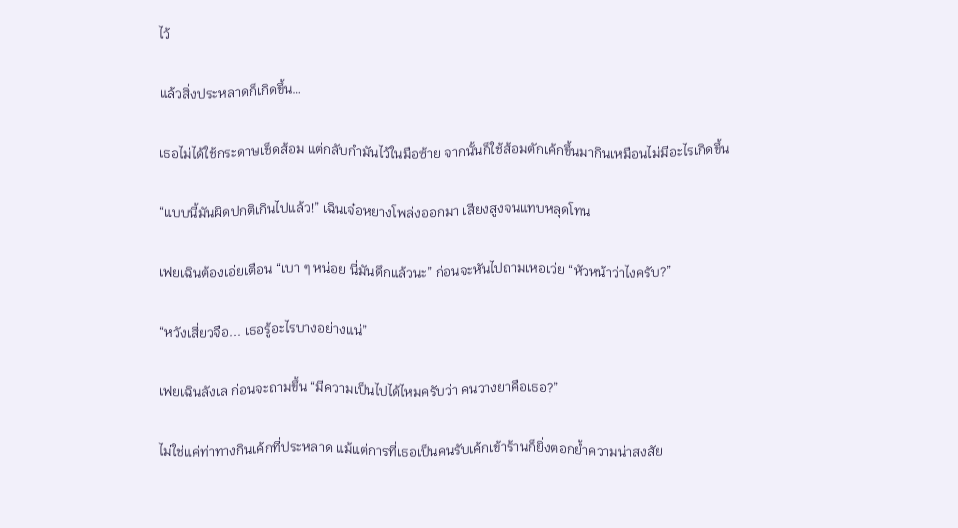ไว้

แล้วสิ่งประหลาดก็เกิดขึ้น…

เธอไม่ได้ใช้กระดาษเช็ดส้อม แต่กลับกำมันไว้ในมือซ้าย จากนั้นก็ใช้ส้อมตักเค้กขึ้นมากินเหมือนไม่มีอะไรเกิดขึ้น

“แบบนี้มันผิดปกติเกินไปแล้ว!” เฉินเจ๋อหยางโพล่งออกมา เสียงสูงจนแทบหลุดโทน

เฟยเฉินต้องเอ่ยเตือน “เบา ๆ หน่อย นี่มันดึกแล้วนะ” ก่อนจะหันไปถามเหอเว่ย “หัวหน้าว่าไงครับ?”

“หวังเสี่ยวจือ... เธอรู้อะไรบางอย่างแน่”

เฟยเฉินลังเล ก่อนจะถามขึ้น “มีความเป็นไปได้ไหมครับว่า คนวางยาคือเธอ?”

ไม่ใช่แค่ท่าทางกินเค้กที่ประหลาด แม้แต่การที่เธอเป็นคนรับเค้กเข้าร้านก็ยิ่งตอกย้ำความน่าสงสัย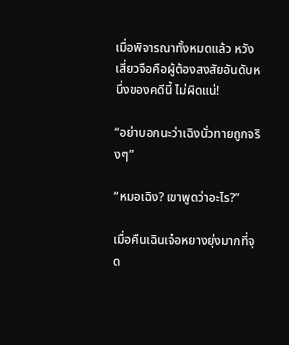เมื่อพิจารณาทั้งหมดแล้ว หวังเสี่ยวจือคือผู้ต้องสงสัยอันดับหนึ่งของคดีนี้ ไม่ผิดแน่!

“อย่าบอกนะว่าเฉิงนั่วทายถูกจริงๆ”

“หมอเฉิง? เขาพูดว่าอะไร?”

เมื่อคืนเฉินเจ๋อหยางยุ่งมากที่จุด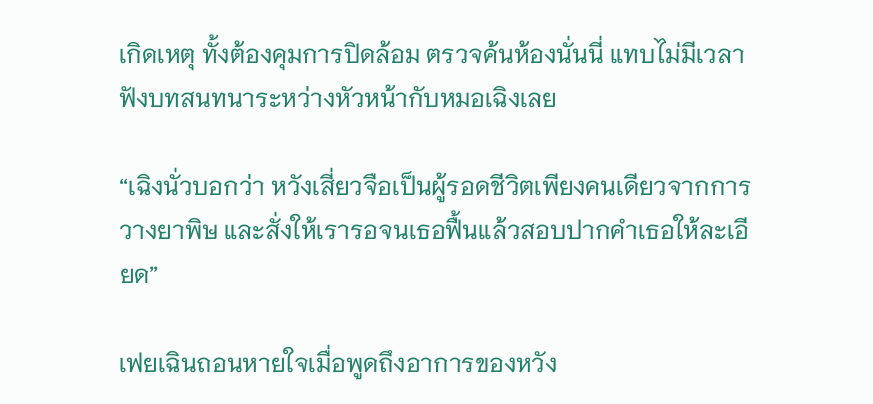เกิดเหตุ ทั้งต้องคุมการปิดล้อม ตรวจค้นห้องนั่นนี่ แทบไม่มีเวลาฟังบทสนทนาระหว่างหัวหน้ากับหมอเฉิงเลย

“เฉิงนั่วบอกว่า หวังเสี่ยวจือเป็นผู้รอดชีวิตเพียงคนเดียวจากการวางยาพิษ และสั่งให้เรารอจนเธอฟื้นแล้วสอบปากคำเธอให้ละเอียด”

เฟยเฉินถอนหายใจเมื่อพูดถึงอาการของหวัง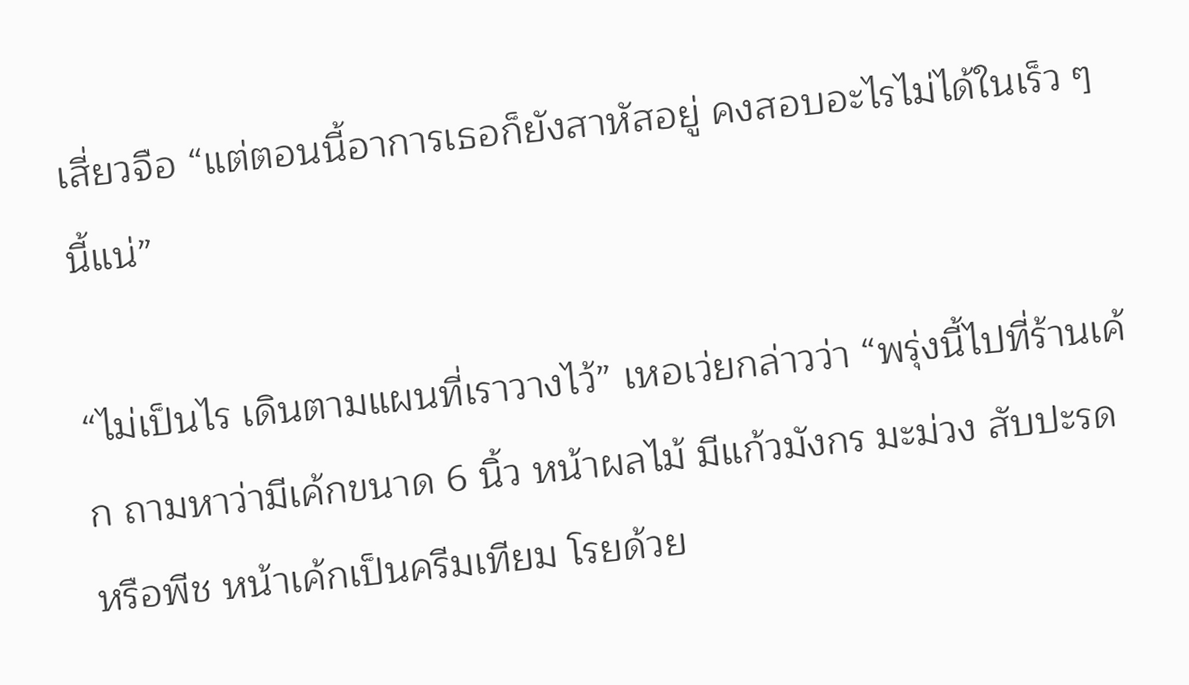เสี่ยวจือ “แต่ตอนนี้อาการเธอก็ยังสาหัสอยู่ คงสอบอะไรไม่ได้ในเร็ว ๆ นี้แน่”

“ไม่เป็นไร เดินตามแผนที่เราวางไว้” เหอเว่ยกล่าวว่า “พรุ่งนี้ไปที่ร้านเค้ก ถามหาว่ามีเค้กขนาด 6 นิ้ว หน้าผลไม้ มีแก้วมังกร มะม่วง สับปะรด หรือพีช หน้าเค้กเป็นครีมเทียม โรยด้วย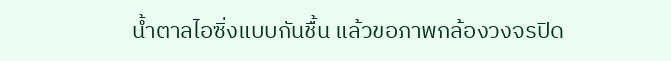น้ำตาลไอซิ่งแบบกันชื้น แล้วขอภาพกล้องวงจรปิด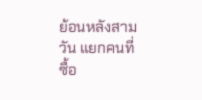ย้อนหลังสามวัน แยกคนที่ซื้อ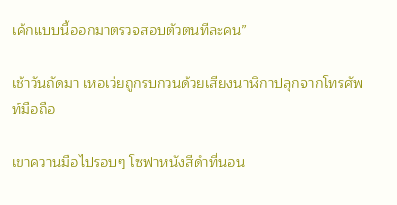เค้กแบบนี้ออกมาตรวจสอบตัวตนทีละคน”

เช้าวันถัดมา เหอเว่ยถูกรบกวนด้วยเสียงนาฬิกาปลุกจากโทรศัพท์มือถือ

เขาควานมือไปรอบๆ โซฟาหนังสีดำที่นอน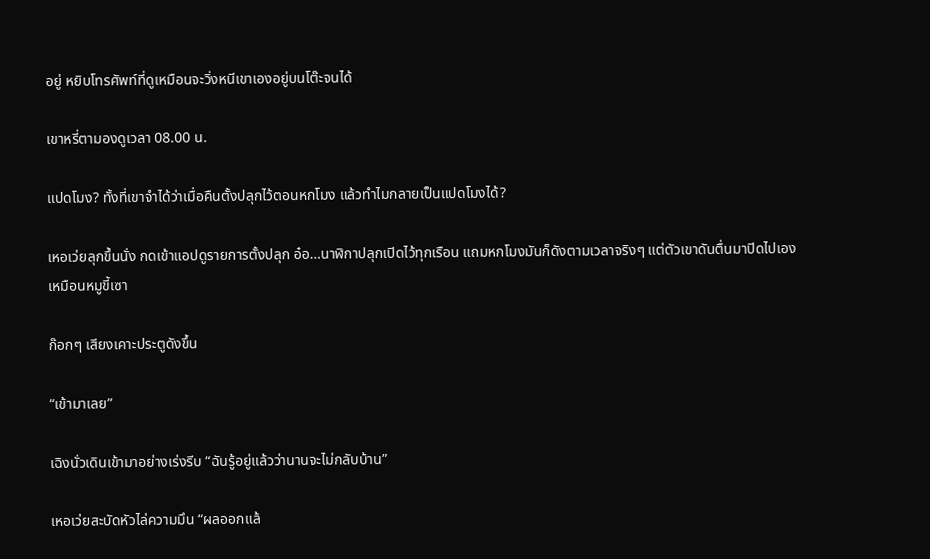อยู่ หยิบโทรศัพท์ที่ดูเหมือนจะวิ่งหนีเขาเองอยู่บนโต๊ะจนได้

เขาหรี่ตามองดูเวลา 08.00 น.

แปดโมง? ทั้งที่เขาจำได้ว่าเมื่อคืนตั้งปลุกไว้ตอนหกโมง แล้วทำไมกลายเป็นแปดโมงได้?

เหอเว่ยลุกขึ้นนั่ง กดเข้าแอปดูรายการตั้งปลุก อ๋อ…นาฬิกาปลุกเปิดไว้ทุกเรือน แถมหกโมงมันก็ดังตามเวลาจริงๆ แต่ตัวเขาดันตื่นมาปิดไปเองเหมือนหมูขี้เซา

ก๊อกๆ เสียงเคาะประตูดังขึ้น

“เข้ามาเลย”

เฉิงนั่วเดินเข้ามาอย่างเร่งรีบ “ฉันรู้อยู่แล้วว่านานจะไม่กลับบ้าน”

เหอเว่ยสะบัดหัวไล่ความมึน “ผลออกแล้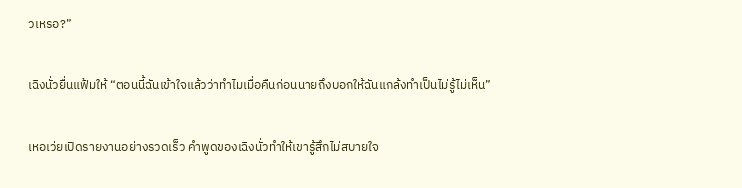วเหรอ?”

เฉิงนั่วยื่นแฟ้มให้ “ตอนนี้ฉันเข้าใจแล้วว่าทำไมเมื่อคืนก่อนนายถึงบอกให้ฉันแกล้งทำเป็นไม่รู้ไม่เห็น”

เหอเว่ยเปิดรายงานอย่างรวดเร็ว คำพูดของเฉิงนั่วทำให้เขารู้สึกไม่สบายใจ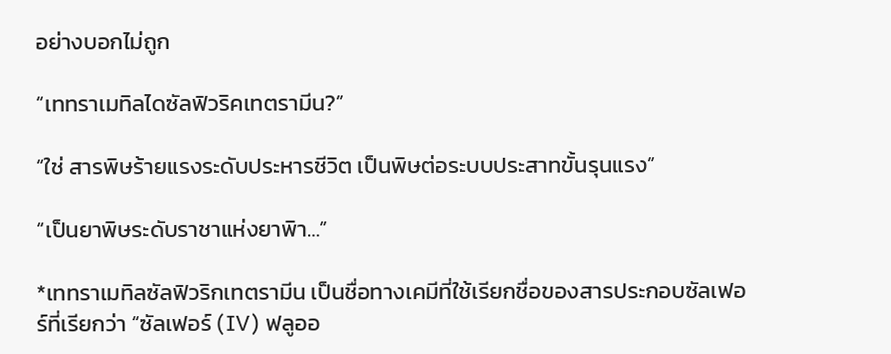อย่างบอกไม่ถูก

“เททราเมทิลไดซัลฟิวริคเทตรามีน?”

“ใช่ สารพิษร้ายแรงระดับประหารชีวิต เป็นพิษต่อระบบประสาทขั้นรุนแรง”

“เป็นยาพิษระดับราชาแห่งยาพิา…”

*เททราเมทิลซัลฟิวริกเทตรามีน เป็นชื่อทางเคมีที่ใช้เรียกชื่อของสารประกอบซัลเฟอร์ที่เรียกว่า “ซัลเฟอร์ (IV) ฟลูออ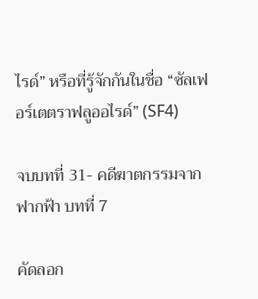ไรด์” หรือที่รู้จักกันในชื่อ “ซัลเฟอร์เตตราฟลูออไรด์” (SF4)

จบบทที่ 31- คดีฆาตกรรมจากฟากฟ้า บทที่ 7

คัดลอก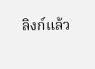ลิงก์แล้ว